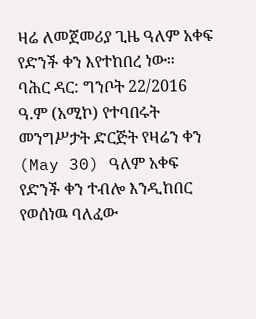ዛሬ ለመጀመሪያ ጊዜ ዓለም አቀፍ የድንች ቀን እየተከበረ ነው።
ባሕር ዳር: ግንቦት 22/2016 ዓ.ም (አሚኮ) የተባበሩት መንግሥታት ድርጅት የዛሬን ቀን (May 30) ዓለም አቀፍ የድንች ቀን ተብሎ እንዲከበር የወሰነዉ ባለፈው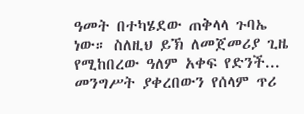ዓመት በተካሄደው ጠቅላላ ጉባኤ ነው። ስለዚህ ይኽ ለመጀመሪያ ጊዜ የሚከበረው ዓለም አቀፍ የድንች...
መንግሥት ያቀረበውን የሰላም ጥሪ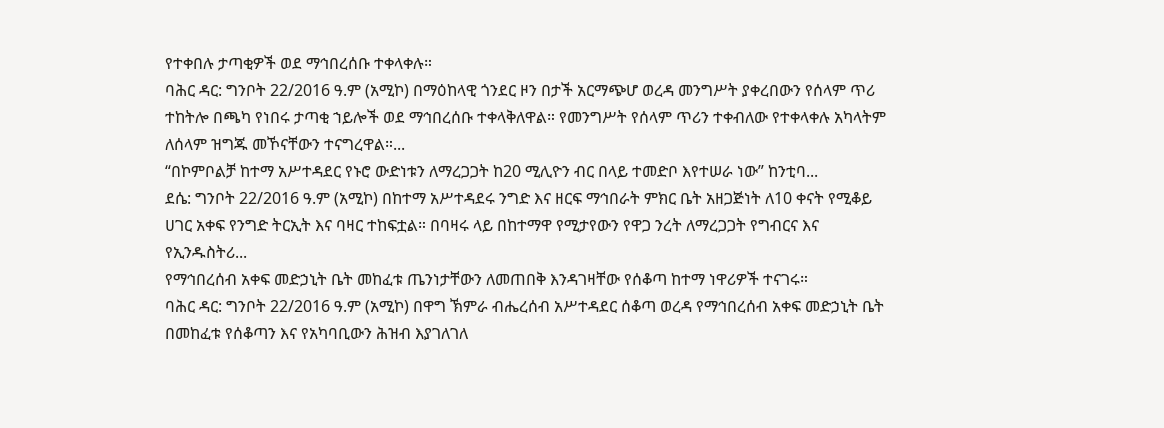የተቀበሉ ታጣቂዎች ወደ ማኅበረሰቡ ተቀላቀሉ።
ባሕር ዳር: ግንቦት 22/2016 ዓ.ም (አሚኮ) በማዕከላዊ ጎንደር ዞን በታች አርማጭሆ ወረዳ መንግሥት ያቀረበውን የሰላም ጥሪ ተከትሎ በጫካ የነበሩ ታጣቂ ኀይሎች ወደ ማኅበረሰቡ ተቀላቅለዋል። የመንግሥት የሰላም ጥሪን ተቀብለው የተቀላቀሉ አካላትም ለሰላም ዝግጁ መኾናቸውን ተናግረዋል።...
“በኮምቦልቻ ከተማ አሥተዳደር የኑሮ ውድነቱን ለማረጋጋት ከ20 ሚሊዮን ብር በላይ ተመድቦ እየተሠራ ነው” ከንቲባ...
ደሴ: ግንቦት 22/2016 ዓ.ም (አሚኮ) በከተማ አሥተዳደሩ ንግድ እና ዘርፍ ማኅበራት ምክር ቤት አዘጋጅነት ለ10 ቀናት የሚቆይ ሀገር አቀፍ የንግድ ትርኢት እና ባዛር ተከፍቷል። በባዛሩ ላይ በከተማዋ የሚታየውን የዋጋ ንረት ለማረጋጋት የግብርና እና የኢንዱስትሪ...
የማኅበረሰብ አቀፍ መድኃኒት ቤት መከፈቱ ጤንነታቸውን ለመጠበቅ እንዳገዛቸው የሰቆጣ ከተማ ነዋሪዎች ተናገሩ።
ባሕር ዳር: ግንቦት 22/2016 ዓ.ም (አሚኮ) በዋግ ኽምራ ብሔረሰብ አሥተዳደር ሰቆጣ ወረዳ የማኅበረሰብ አቀፍ መድኃኒት ቤት በመከፈቱ የሰቆጣን እና የአካባቢውን ሕዝብ እያገለገለ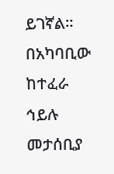ይገኛል። በአካባቢው ከተፈራ ኅይሉ መታሰቢያ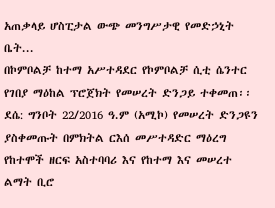አጠቃላይ ሆስፒታል ውጭ መንግሥታዊ የመድኃኒት ቤት...
በኮምቦልቻ ከተማ አሥተዳደር የኮምቦልቻ ሲቲ ሴንተር የገበያ ማዕከል ፕሮጀክት የመሠረት ድንጋይ ተቀመጠ፡፡
ደሴ: ግንቦት 22/2016 ዓ.ም (አሚኮ) የመሠረት ድንጋዩን ያስቀመጡት በምክትል ርእሰ መሥተዳድር ማዕረግ የከተሞች ዘርፍ አስተባባሪ እና የከተማ እና መሠረተ ልማት ቢሮ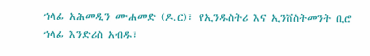ኀላፊ አሕመዲን ሙሐመድ (ዶ.ር)፣ የኢንዱስትሪ እና ኢንቨስትመንት ቢሮ ኀላፊ እንድሪስ አብዱ፣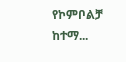የኮምቦልቻ ከተማ...